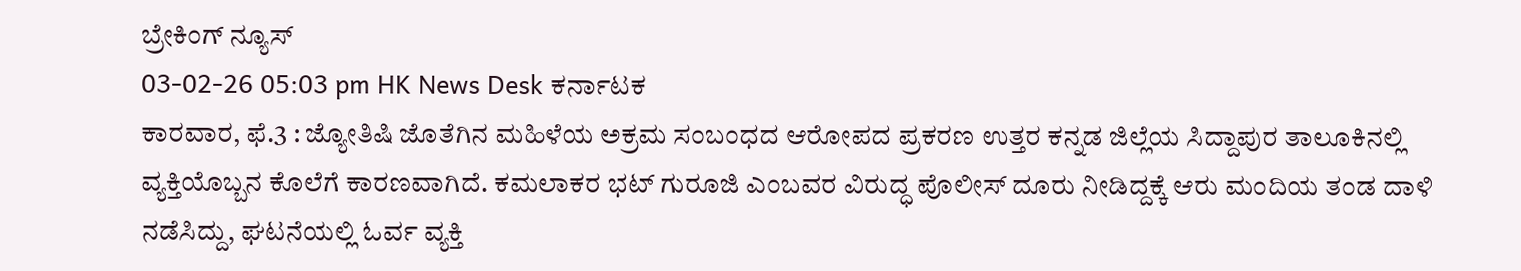ಬ್ರೇಕಿಂಗ್ ನ್ಯೂಸ್
03-02-26 05:03 pm HK News Desk ಕರ್ನಾಟಕ
ಕಾರವಾರ, ಫೆ.3 : ಜ್ಯೋತಿಷಿ ಜೊತೆಗಿನ ಮಹಿಳೆಯ ಅಕ್ರಮ ಸಂಬಂಧದ ಆರೋಪದ ಪ್ರಕರಣ ಉತ್ತರ ಕನ್ನಡ ಜಿಲ್ಲೆಯ ಸಿದ್ದಾಪುರ ತಾಲೂಕಿನಲ್ಲಿ ವ್ಯಕ್ತಿಯೊಬ್ಬನ ಕೊಲೆಗೆ ಕಾರಣವಾಗಿದೆ. ಕಮಲಾಕರ ಭಟ್ ಗುರೂಜಿ ಎಂಬವರ ವಿರುದ್ಧ ಪೊಲೀಸ್ ದೂರು ನೀಡಿದ್ದಕ್ಕೆ ಆರು ಮಂದಿಯ ತಂಡ ದಾಳಿ ನಡೆಸಿದ್ದು, ಘಟನೆಯಲ್ಲಿ ಓರ್ವ ವ್ಯಕ್ತಿ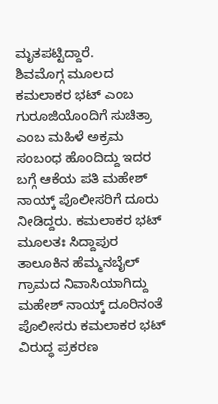ಮೃತಪಟ್ಟಿದ್ದಾರೆ.
ಶಿವಮೊಗ್ಗ ಮೂಲದ ಕಮಲಾಕರ ಭಟ್ ಎಂಬ ಗುರೂಜಿಯೊಂದಿಗೆ ಸುಚಿತ್ರಾ ಎಂಬ ಮಹಿಳೆ ಅಕ್ರಮ ಸಂಬಂಧ ಹೊಂದಿದ್ದು ಇದರ ಬಗ್ಗೆ ಆಕೆಯ ಪತಿ ಮಹೇಶ್ ನಾಯ್ಕ್ ಪೊಲೀಸರಿಗೆ ದೂರು ನೀಡಿದ್ದರು. ಕಮಲಾಕರ ಭಟ್ ಮೂಲತಃ ಸಿದ್ದಾಪುರ ತಾಲೂಕಿನ ಹೆಮ್ಮನಬೈಲ್ ಗ್ರಾಮದ ನಿವಾಸಿಯಾಗಿದ್ದು ಮಹೇಶ್ ನಾಯ್ಕ್ ದೂರಿನಂತೆ ಪೊಲೀಸರು ಕಮಲಾಕರ ಭಟ್ ವಿರುದ್ಧ ಪ್ರಕರಣ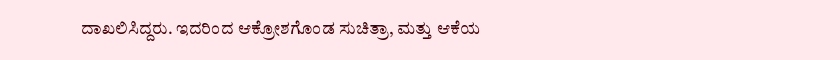ದಾಖಲಿಸಿದ್ದರು. ಇದರಿಂದ ಆಕ್ರೋಶಗೊಂಡ ಸುಚಿತ್ರಾ, ಮತ್ತು ಆಕೆಯ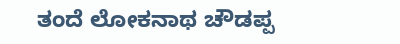ತಂದೆ ಲೋಕನಾಥ ಚೌಡಪ್ಪ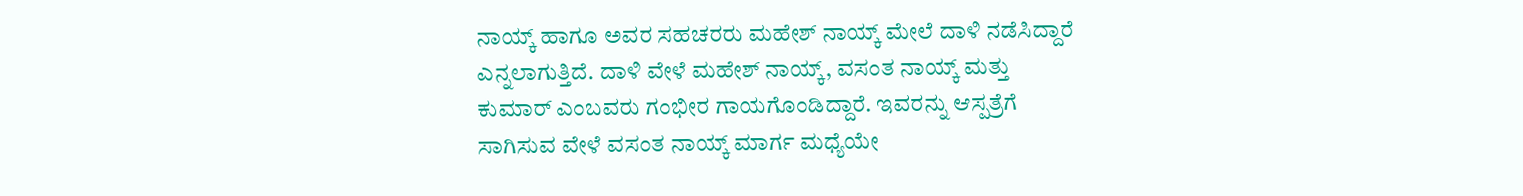ನಾಯ್ಕ್ ಹಾಗೂ ಅವರ ಸಹಚರರು ಮಹೇಶ್ ನಾಯ್ಕ್ ಮೇಲೆ ದಾಳಿ ನಡೆಸಿದ್ದಾರೆ ಎನ್ನಲಾಗುತ್ತಿದೆ. ದಾಳಿ ವೇಳೆ ಮಹೇಶ್ ನಾಯ್ಕ್, ವಸಂತ ನಾಯ್ಕ್ ಮತ್ತು ಕುಮಾರ್ ಎಂಬವರು ಗಂಭೀರ ಗಾಯಗೊಂಡಿದ್ದಾರೆ. ಇವರನ್ನು ಆಸ್ಪತ್ರೆಗೆ ಸಾಗಿಸುವ ವೇಳೆ ವಸಂತ ನಾಯ್ಕ್ ಮಾರ್ಗ ಮಧ್ಯೆಯೇ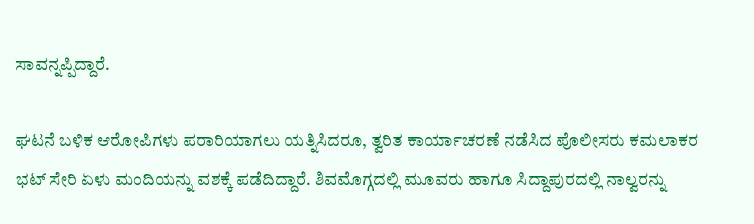ಸಾವನ್ನಪ್ಪಿದ್ದಾರೆ.

ಘಟನೆ ಬಳಿಕ ಆರೋಪಿಗಳು ಪರಾರಿಯಾಗಲು ಯತ್ನಿಸಿದರೂ, ತ್ವರಿತ ಕಾರ್ಯಾಚರಣೆ ನಡೆಸಿದ ಪೊಲೀಸರು ಕಮಲಾಕರ ಭಟ್ ಸೇರಿ ಏಳು ಮಂದಿಯನ್ನು ವಶಕ್ಕೆ ಪಡೆದಿದ್ದಾರೆ. ಶಿವಮೊಗ್ಗದಲ್ಲಿ ಮೂವರು ಹಾಗೂ ಸಿದ್ದಾಪುರದಲ್ಲಿ ನಾಲ್ವರನ್ನು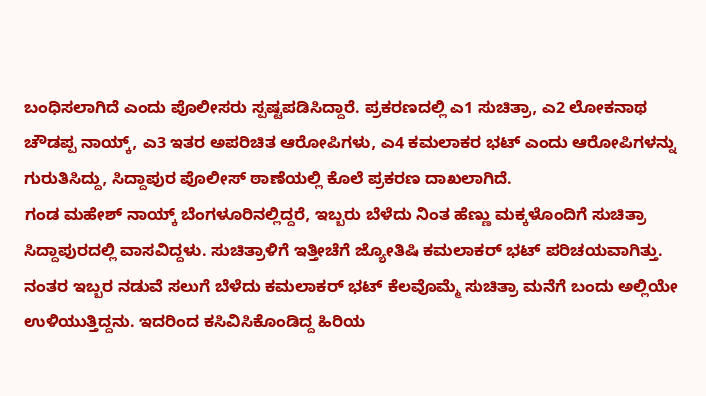ಬಂಧಿಸಲಾಗಿದೆ ಎಂದು ಪೊಲೀಸರು ಸ್ಪಷ್ಟಪಡಿಸಿದ್ದಾರೆ. ಪ್ರಕರಣದಲ್ಲಿ ಎ1 ಸುಚಿತ್ರಾ, ಎ2 ಲೋಕನಾಥ ಚೌಡಪ್ಪ ನಾಯ್ಕ್, ಎ3 ಇತರ ಅಪರಿಚಿತ ಆರೋಪಿಗಳು, ಎ4 ಕಮಲಾಕರ ಭಟ್ ಎಂದು ಆರೋಪಿಗಳನ್ನು ಗುರುತಿಸಿದ್ದು, ಸಿದ್ದಾಪುರ ಪೊಲೀಸ್ ಠಾಣೆಯಲ್ಲಿ ಕೊಲೆ ಪ್ರಕರಣ ದಾಖಲಾಗಿದೆ.
ಗಂಡ ಮಹೇಶ್ ನಾಯ್ಕ್ ಬೆಂಗಳೂರಿನಲ್ಲಿದ್ದರೆ, ಇಬ್ಬರು ಬೆಳೆದು ನಿಂತ ಹೆಣ್ಣು ಮಕ್ಕಳೊಂದಿಗೆ ಸುಚಿತ್ರಾ ಸಿದ್ದಾಪುರದಲ್ಲಿ ವಾಸವಿದ್ದಳು. ಸುಚಿತ್ರಾಳಿಗೆ ಇತ್ತೀಚೆಗೆ ಜ್ಯೋತಿಷಿ ಕಮಲಾಕರ್ ಭಟ್ ಪರಿಚಯವಾಗಿತ್ತು. ನಂತರ ಇಬ್ಬರ ನಡುವೆ ಸಲುಗೆ ಬೆಳೆದು ಕಮಲಾಕರ್ ಭಟ್ ಕೆಲವೊಮ್ಮೆ ಸುಚಿತ್ರಾ ಮನೆಗೆ ಬಂದು ಅಲ್ಲಿಯೇ ಉಳಿಯುತ್ತಿದ್ದನು. ಇದರಿಂದ ಕಸಿವಿಸಿಕೊಂಡಿದ್ದ ಹಿರಿಯ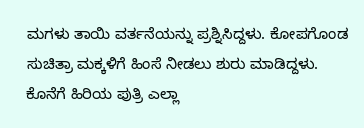ಮಗಳು ತಾಯಿ ವರ್ತನೆಯನ್ನು ಪ್ರಶ್ನಿಸಿದ್ದಳು. ಕೋಪಗೊಂಡ ಸುಚಿತ್ರಾ ಮಕ್ಕಳಿಗೆ ಹಿಂಸೆ ನೀಡಲು ಶುರು ಮಾಡಿದ್ದಳು. ಕೊನೆಗೆ ಹಿರಿಯ ಪುತ್ರಿ ಎಲ್ಲಾ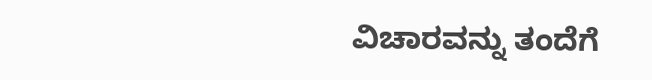ವಿಚಾರವನ್ನು ತಂದೆಗೆ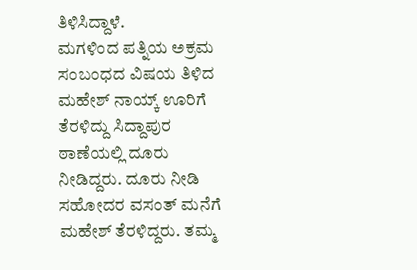ತಿಳಿಸಿದ್ದಾಳೆ.
ಮಗಳಿಂದ ಪತ್ನಿಯ ಅಕ್ರಮ ಸಂಬಂಧದ ವಿಷಯ ತಿಳಿದ ಮಹೇಶ್ ನಾಯ್ಕ್ ಊರಿಗೆ ತೆರಳಿದ್ದು ಸಿದ್ದಾಪುರ ಠಾಣೆಯಲ್ಲಿ ದೂರು ನೀಡಿದ್ದರು. ದೂರು ನೀಡಿ ಸಹೋದರ ವಸಂತ್ ಮನೆಗೆ ಮಹೇಶ್ ತೆರಳಿದ್ದರು. ತಮ್ಮ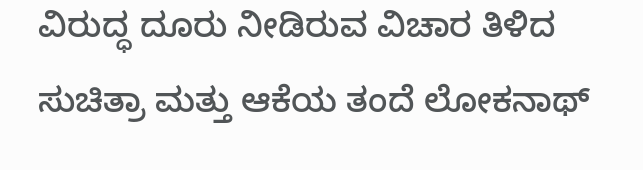ವಿರುದ್ಧ ದೂರು ನೀಡಿರುವ ವಿಚಾರ ತಿಳಿದ ಸುಚಿತ್ರಾ ಮತ್ತು ಆಕೆಯ ತಂದೆ ಲೋಕನಾಥ್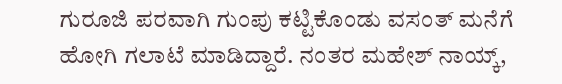ಗುರೂಜಿ ಪರವಾಗಿ ಗುಂಪು ಕಟ್ಟಿಕೊಂಡು ವಸಂತ್ ಮನೆಗೆ ಹೋಗಿ ಗಲಾಟೆ ಮಾಡಿದ್ದಾರೆ. ನಂತರ ಮಹೇಶ್ ನಾಯ್ಕ್,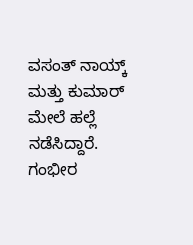ವಸಂತ್ ನಾಯ್ಕ್ ಮತ್ತು ಕುಮಾರ್ ಮೇಲೆ ಹಲ್ಲೆ ನಡೆಸಿದ್ದಾರೆ. ಗಂಭೀರ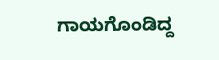ಗಾಯಗೊಂಡಿದ್ದ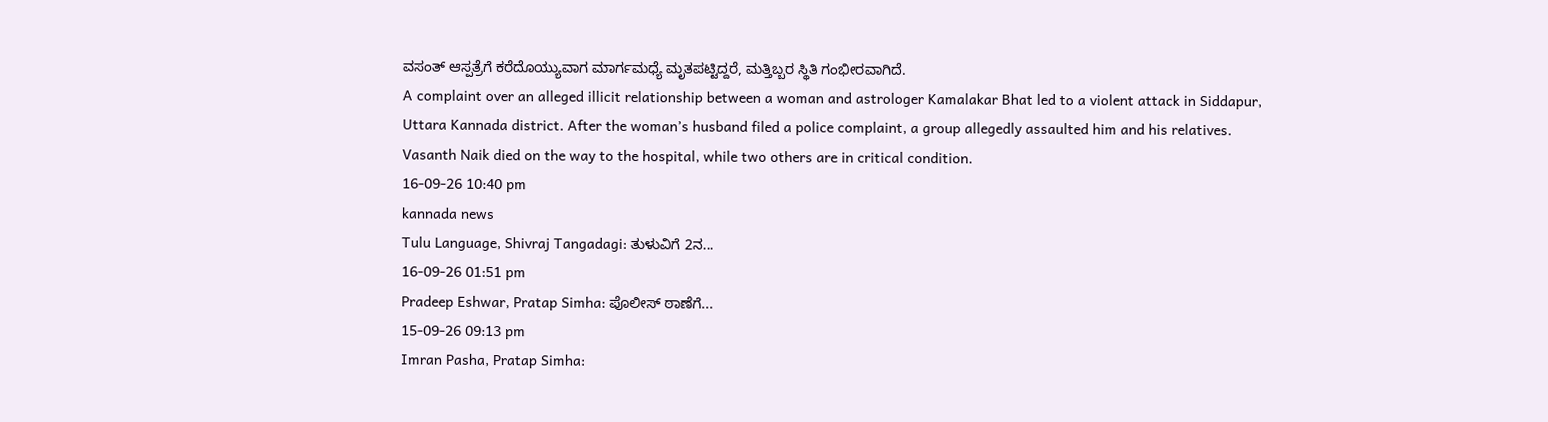ವಸಂತ್ ಆಸ್ಪತ್ರೆಗೆ ಕರೆದೊಯ್ಯುವಾಗ ಮಾರ್ಗಮಧ್ಯೆ ಮೃತಪಟ್ಟಿದ್ದರೆ, ಮತ್ತಿಬ್ಬರ ಸ್ಥಿತಿ ಗಂಭೀರವಾಗಿದೆ.
A complaint over an alleged illicit relationship between a woman and astrologer Kamalakar Bhat led to a violent attack in Siddapur, Uttara Kannada district. After the woman’s husband filed a police complaint, a group allegedly assaulted him and his relatives. Vasanth Naik died on the way to the hospital, while two others are in critical condition.
16-09-26 10:40 pm
kannada news
Tulu Language, Shivraj Tangadagi: ತುಳುವಿಗೆ 2ನ...
16-09-26 01:51 pm
Pradeep Eshwar, Pratap Simha: ಪೊಲೀಸ್ ಠಾಣೆಗೆ...
15-09-26 09:13 pm
Imran Pasha, Pratap Simha: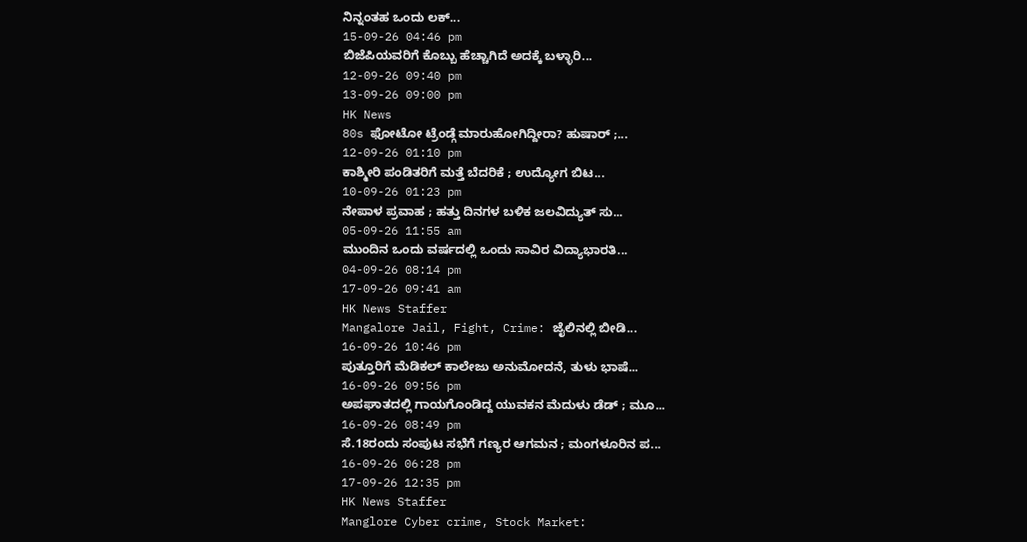ನಿನ್ನಂತಹ ಒಂದು ಲಕ್...
15-09-26 04:46 pm
ಬಿಜೆಪಿಯವರಿಗೆ ಕೊಬ್ಬು ಹೆಚ್ಚಾಗಿದೆ ಅದಕ್ಕೆ ಬಳ್ಳಾರಿ...
12-09-26 09:40 pm
13-09-26 09:00 pm
HK News
80s ಫೋಟೋ ಟ್ರೆಂಡ್ಗೆ ಮಾರುಹೋಗಿದ್ದೀರಾ? ಹುಷಾರ್ ;...
12-09-26 01:10 pm
ಕಾಶ್ಮೀರಿ ಪಂಡಿತರಿಗೆ ಮತ್ತೆ ಬೆದರಿಕೆ ; ಉದ್ಯೋಗ ಬಿಟ...
10-09-26 01:23 pm
ನೇಪಾಳ ಪ್ರವಾಹ ; ಹತ್ತು ದಿನಗಳ ಬಳಿಕ ಜಲವಿದ್ಯುತ್ ಸು...
05-09-26 11:55 am
ಮುಂದಿನ ಒಂದು ವರ್ಷದಲ್ಲಿ ಒಂದು ಸಾವಿರ ವಿದ್ಯಾಭಾರತಿ...
04-09-26 08:14 pm
17-09-26 09:41 am
HK News Staffer
Mangalore Jail, Fight, Crime: ಜೈಲಿನಲ್ಲಿ ಬೀಡಿ...
16-09-26 10:46 pm
ಪುತ್ತೂರಿಗೆ ಮೆಡಿಕಲ್ ಕಾಲೇಜು ಅನುಮೋದನೆ, ತುಳು ಭಾಷೆ...
16-09-26 09:56 pm
ಅಪಘಾತದಲ್ಲಿ ಗಾಯಗೊಂಡಿದ್ದ ಯುವಕನ ಮೆದುಳು ಡೆಡ್ ; ಮೂ...
16-09-26 08:49 pm
ಸೆ.18ರಂದು ಸಂಪುಟ ಸಭೆಗೆ ಗಣ್ಯರ ಆಗಮನ ; ಮಂಗಳೂರಿನ ಪ...
16-09-26 06:28 pm
17-09-26 12:35 pm
HK News Staffer
Manglore Cyber crime, Stock Market: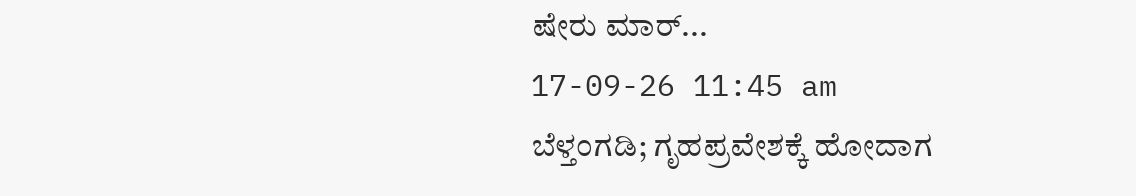ಷೇರು ಮಾರ್...
17-09-26 11:45 am
ಬೆಳ್ತಂಗಡಿ; ಗೃಹಪ್ರವೇಶಕ್ಕೆ ಹೋದಾಗ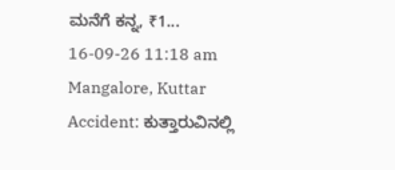ಮನೆಗೆ ಕನ್ನ, ₹1...
16-09-26 11:18 am
Mangalore, Kuttar Accident: ಕುತ್ತಾರುವಿನಲ್ಲಿ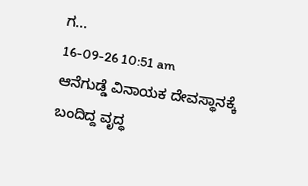ಗ...
16-09-26 10:51 am
ಆನೆಗುಡ್ಡೆ ವಿನಾಯಕ ದೇವಸ್ಥಾನಕ್ಕೆ ಬಂದಿದ್ದ ವೃದ್ಧ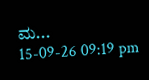ಮ...
15-09-26 09:19 pm